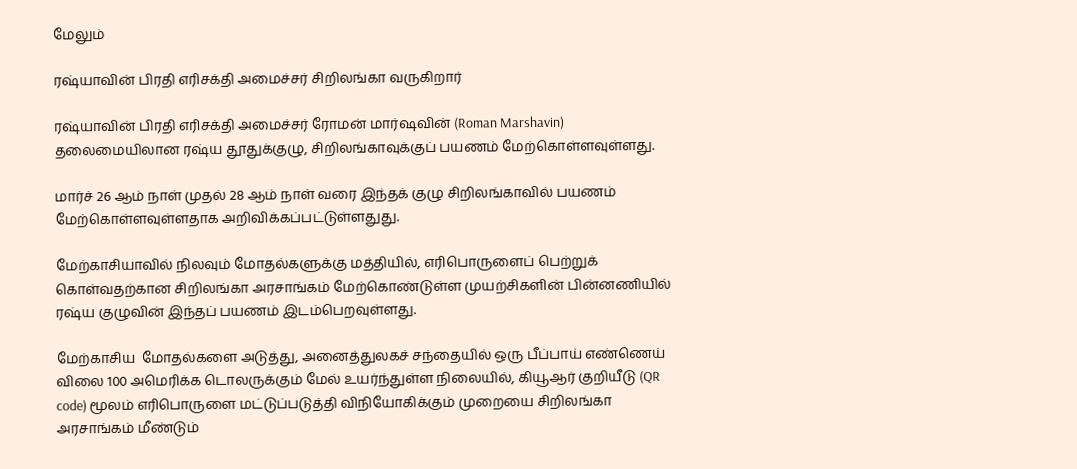மேலும்

ரஷ்யாவின் பிரதி எரிசக்தி அமைச்சர் சிறிலங்கா வருகிறார்

ரஷ்யாவின் பிரதி எரிசக்தி அமைச்சர் ரோமன் மார்ஷவின் (Roman Marshavin) தலைமையிலான ரஷ்ய தூதுக்குழு, சிறிலங்காவுக்குப் பயணம் மேற்கொள்ளவுள்ளது.

மார்ச் 26 ஆம் நாள் முதல் 28 ஆம் நாள் வரை இந்தக் குழு சிறிலங்காவில் பயணம் மேற்கொள்ளவுள்ளதாக அறிவிக்கப்பட்டுள்ளதுது.

மேற்காசியாவில் நிலவும் மோதல்களுக்கு மத்தியில், எரிபொருளைப் பெற்றுக் கொள்வதற்கான சிறிலங்கா அரசாங்கம் மேற்கொண்டுள்ள முயற்சிகளின் பின்னணியில் ரஷ்ய குழுவின் இந்தப் பயணம் இடம்பெறவுள்ளது.

மேற்காசிய  மோதல்களை அடுத்து, அனைத்துலகச் சந்தையில் ஒரு பீப்பாய் எண்ணெய் விலை 100 அமெரிக்க டொலருக்கும் மேல் உயர்ந்துள்ள நிலையில், கியூஆர் குறியீடு (QR code) மூலம் எரிபொருளை மட்டுப்படுத்தி விநியோகிக்கும் முறையை சிறிலங்கா  அரசாங்கம் மீண்டும்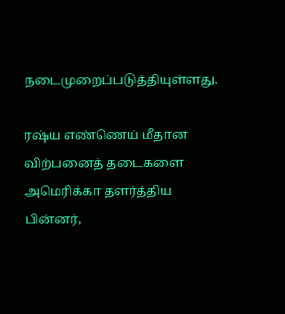நடைமுறைப்படுத்தியுள்ளது.

ரஷ்ய எண்ணெய் மீதான விற்பனைத் தடைகளை அமெரிக்கா தளர்த்திய பின்னர்,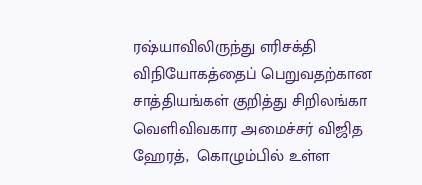ரஷ்யாவிலிருந்து எரிசக்தி விநியோகத்தைப் பெறுவதற்கான சாத்தியங்கள் குறித்து சிறிலங்கா வெளிவிவகார அமைச்சர் விஜித ஹேரத்,  கொழும்பில் உள்ள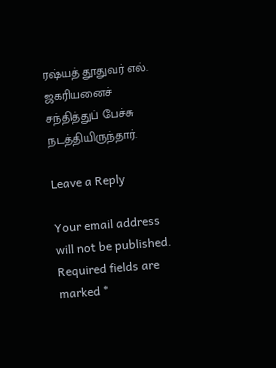ரஷ்யத் தூதுவர் எல். ஜகரியனைச் சந்தித்துப் பேச்சு நடத்தியிருந்தார்.

Leave a Reply

Your email address will not be published. Required fields are marked *